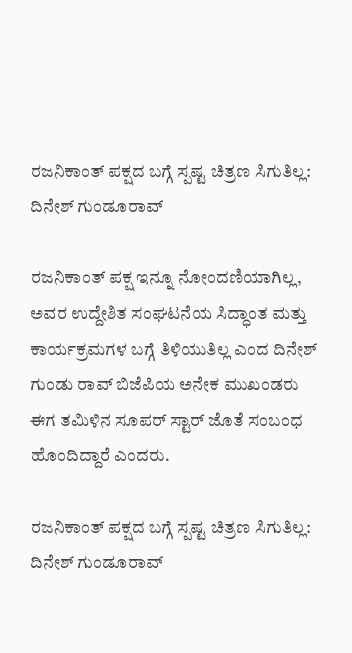ರಜನಿಕಾಂತ್ ಪಕ್ಷದ ಬಗ್ಗೆ ಸ್ಪಷ್ಟ ಚಿತ್ರಣ ಸಿಗುತಿಲ್ಲ: ದಿನೇಶ್ ಗುಂಡೂರಾವ್

ರಜನಿಕಾಂತ್ ಪಕ್ಷ ಇನ್ನೂ ನೋಂದಣಿಯಾಗಿಲ್ಲ, ಅವರ ಉದ್ದೇಶಿತ ಸಂಘಟನೆಯ ಸಿದ್ಧಾಂತ ಮತ್ತು ಕಾರ್ಯಕ್ರಮಗಳ ಬಗ್ಗೆ ತಿಳಿಯುತಿಲ್ಲ ಎಂದ ದಿನೇಶ್ ಗುಂಡು ರಾವ್ ಬಿಜೆಪಿಯ ಅನೇಕ ಮುಖಂಡರು ಈಗ ತಮಿಳಿನ ಸೂಪರ್ ಸ್ಟಾರ್ ಜೊತೆ ಸಂಬಂಧ ಹೊಂದಿದ್ದಾರೆ ಎಂದರು.

ರಜನಿಕಾಂತ್ ಪಕ್ಷದ ಬಗ್ಗೆ ಸ್ಪಷ್ಟ ಚಿತ್ರಣ ಸಿಗುತಿಲ್ಲ: ದಿನೇಶ್ ಗುಂಡೂರಾವ್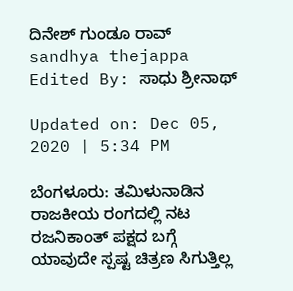ದಿನೇಶ್ ಗುಂಡೂ ರಾವ್
sandhya thejappa Edited By: ಸಾಧು ಶ್ರೀನಾಥ್

Updated on: Dec 05, 2020 | 5:34 PM

ಬೆಂಗಳೂರು: ತಮಿಳುನಾಡಿನ ರಾಜಕೀಯ ರಂಗದಲ್ಲಿ ನಟ ರಜನಿಕಾಂತ್ ಪಕ್ಷದ ಬಗ್ಗೆ ಯಾವುದೇ ಸ್ಪಷ್ಟ ಚಿತ್ರಣ ಸಿಗುತ್ತಿಲ್ಲ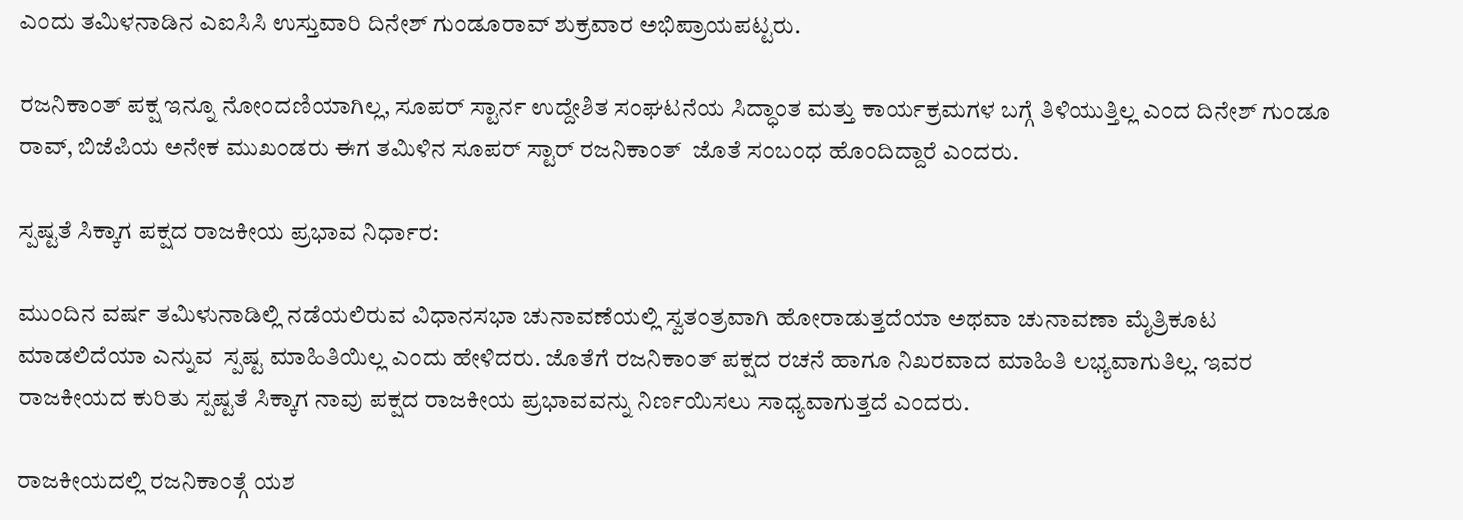ಎಂದು ತಮಿಳನಾಡಿನ ಎಐಸಿಸಿ ಉಸ್ತುವಾರಿ ದಿನೇಶ್‌ ಗುಂಡೂರಾವ್‌ ಶುಕ್ರವಾರ ಅಭಿಪ್ರಾಯಪಟ್ಟರು.

ರಜನಿಕಾಂತ್ ಪಕ್ಷ ಇನ್ನೂ ನೋಂದಣಿಯಾಗಿಲ್ಲ, ಸೂಪರ್ ಸ್ಟಾರ್ನ ಉದ್ದೇಶಿತ ಸಂಘಟನೆಯ ಸಿದ್ಧಾಂತ ಮತ್ತು ಕಾರ್ಯಕ್ರಮಗಳ ಬಗ್ಗೆ ತಿಳಿಯುತ್ತಿಲ್ಲ ಎಂದ ದಿನೇಶ್ ಗುಂಡೂ ರಾವ್, ಬಿಜೆಪಿಯ ಅನೇಕ ಮುಖಂಡರು ಈಗ ತಮಿಳಿನ ಸೂಪರ್ ಸ್ಟಾರ್ ರಜನಿಕಾಂತ್  ಜೊತೆ ಸಂಬಂಧ ಹೊಂದಿದ್ದಾರೆ ಎಂದರು.

ಸ್ಪಷ್ಟತೆ ಸಿಕ್ಕಾಗ ಪಕ್ಷದ ರಾಜಕೀಯ ಪ್ರಭಾವ ನಿರ್ಧಾರ:

ಮುಂದಿನ ವರ್ಷ ತಮಿಳುನಾಡಿಲ್ಲಿ ನಡೆಯಲಿರುವ ವಿಧಾನಸಭಾ ಚುನಾವಣೆಯಲ್ಲಿ ಸ್ವತಂತ್ರವಾಗಿ ಹೋರಾಡುತ್ತದೆಯಾ ಅಥವಾ ಚುನಾವಣಾ ಮೈತ್ರಿಕೂಟ ಮಾಡಲಿದೆಯಾ ಎನ್ನುವ  ಸ್ಪಷ್ಟ ಮಾಹಿತಿಯಿಲ್ಲ ಎಂದು ಹೇಳಿದರು. ಜೊತೆಗೆ ರಜನಿಕಾಂತ್ ಪಕ್ಷದ ರಚನೆ ಹಾಗೂ ನಿಖರವಾದ ಮಾಹಿತಿ ಲಭ್ಯವಾಗುತಿಲ್ಲ. ಇವರ ರಾಜಕೀಯದ ಕುರಿತು ಸ್ಪಷ್ಟತೆ ಸಿಕ್ಕಾಗ ನಾವು ಪಕ್ಷದ ರಾಜಕೀಯ ಪ್ರಭಾವವನ್ನು ನಿರ್ಣಯಿಸಲು ಸಾಧ್ಯವಾಗುತ್ತದೆ ಎಂದರು.

ರಾಜಕೀಯದಲ್ಲಿ ರಜನಿಕಾಂತ್ಗೆ ಯಶ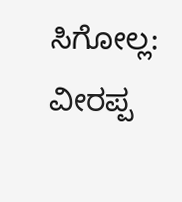ಸಿಗೋಲ್ಲ: ವೀರಪ್ಪ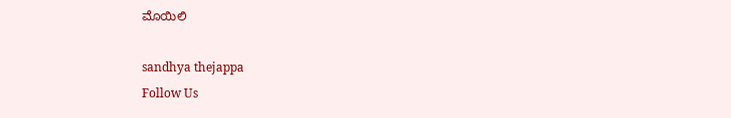ಮೊಯಿಲಿ

sandhya thejappa
Follow Us